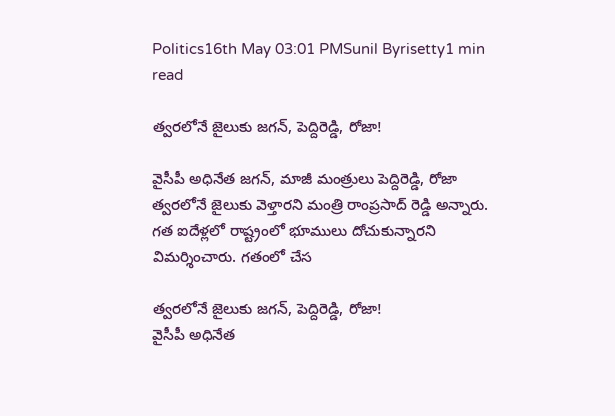Politics16th May 03:01 PMSunil Byrisetty1 min read

త్వరలోనే జైలుకు జగన్, పెద్దిరెడ్డి, రోజా!

వైసీపీ అధినేత జగన్, మాజీ మంత్రులు పెద్దిరెడ్డి, రోజా త్వరలోనే జైలుకు వెళ్తారని మంత్రి రాంప్రసాద్ రెడ్డి అన్నారు. గత ఐదేళ్లలో రాష్ట్రంలో భూములు దోచుకున్నారని విమర్శించారు. గతంలో చేస

త్వరలోనే జైలుకు జగన్, పెద్దిరెడ్డి, రోజా!
వైసీపీ అధినేత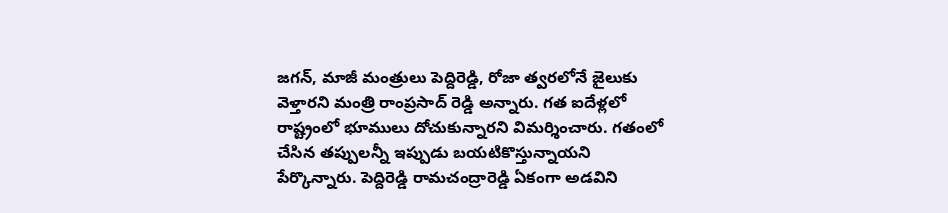జగన్, మాజీ మంత్రులు పెద్దిరెడ్డి, రోజా త్వరలోనే జైలుకు వెళ్తారని మంత్రి రాంప్రసాద్ రెడ్డి అన్నారు. గత ఐదేళ్లలో రాష్ట్రంలో భూములు దోచుకున్నారని విమర్శించారు. గతంలో చేసిన తప్పులన్నీ ఇప్పుడు బయటికొస్తున్నాయని పేర్కొన్నారు. పెద్దిరెడ్డి రామచంద్రారెడ్డి ఏకంగా అడవిని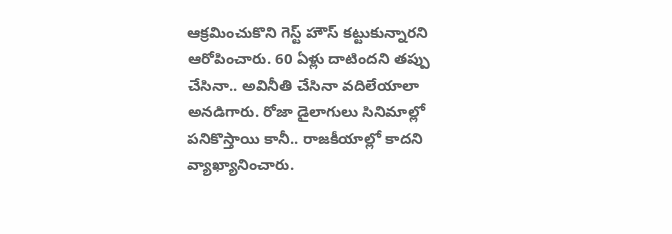ఆక్రమించుకొని గెస్ట్ హౌస్ కట్టుకున్నారని ఆరోపించారు. 60 ఏళ్లు దాటిందని తప్పు చేసినా.. అవినీతి చేసినా వదిలేయాలా అనడిగారు. రోజా డైలాగులు సినిమాల్లో పనికొస్తాయి కానీ.. రాజకీయాల్లో కాదని వ్యాఖ్యానించారు.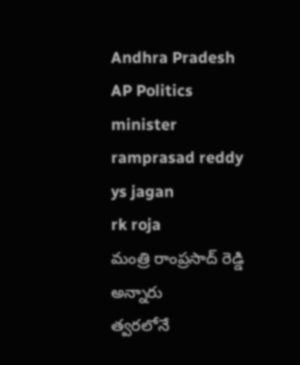Andhra Pradesh
AP Politics
minister ramprasad reddy
ys jagan
rk roja
మంత్రి రాంప్రసాద్ రెడ్డి అన్నారు
త్వరలోనే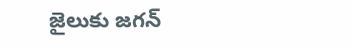జైలుకు జగన్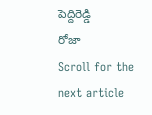పెద్దిరెడ్డి
రోజా
Scroll for the next article